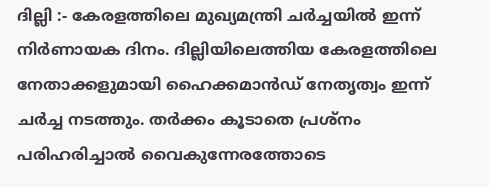ദില്ലി :- കേരളത്തിലെ മുഖ്യമന്ത്രി ചർച്ചയിൽ ഇന്ന് നിർണായക ദിനം. ദില്ലിയിലെത്തിയ കേരളത്തിലെ നേതാക്കളുമായി ഹൈക്കമാൻഡ് നേതൃത്വം ഇന്ന് ചർച്ച നടത്തും. തർക്കം കൂടാതെ പ്രശ്നം പരിഹരിച്ചാൽ വൈകുന്നേരത്തോടെ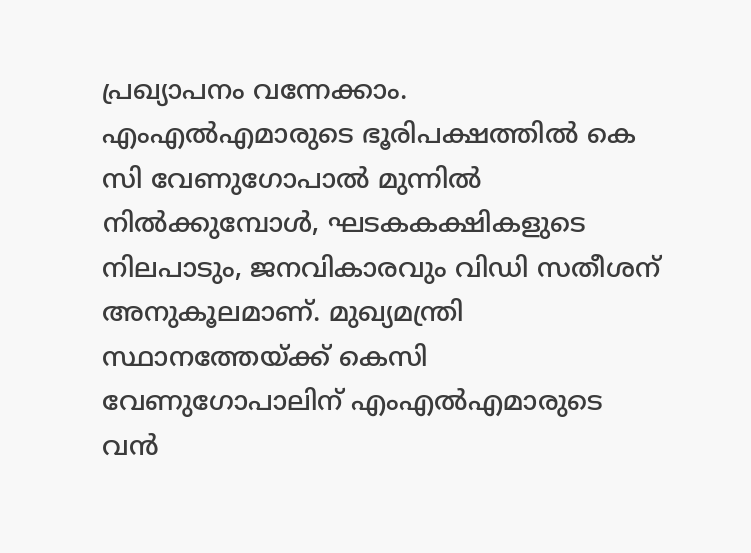പ്രഖ്യാപനം വന്നേക്കാം. എംഎൽഎമാരുടെ ഭൂരിപക്ഷത്തിൽ കെ സി വേണുഗോപാൽ മുന്നിൽ നിൽക്കുമ്പോൾ, ഘടകകക്ഷികളുടെ നിലപാടും, ജനവികാരവും വിഡി സതീശന് അനുകൂലമാണ്. മുഖ്യമന്ത്രി സ്ഥാനത്തേയ്ക്ക് കെസി വേണുഗോപാലിന് എംഎൽഎമാരുടെ വൻ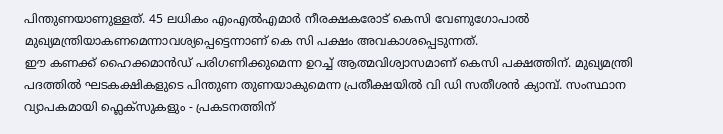പിന്തുണയാണുള്ളത്. 45 ലധികം എംഎൽഎമാർ നീരക്ഷകരോട് കെസി വേണുഗോപാൽ മുഖ്യമന്ത്രിയാകണമെന്നാവശ്യപ്പെട്ടെന്നാണ് കെ സി പക്ഷം അവകാശപ്പെടുന്നത്.
ഈ കണക്ക് ഹൈക്കമാൻഡ് പരിഗണിക്കുമെന്ന ഉറച്ച് ആത്മവിശ്വാസമാണ് കെസി പക്ഷത്തിന്. മുഖ്യമന്ത്രി പദത്തിൽ ഘടകക്ഷികളുടെ പിന്തുണ തുണയാകുമെന്ന പ്രതീക്ഷയിൽ വി ഡി സതീശൻ ക്യാമ്പ്. സംസ്ഥാന വ്യാപകമായി ഫ്ലെക്സുകളും - പ്രകടനത്തിന്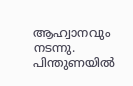ആഹ്വാനവും നടന്നു. പിന്തുണയിൽ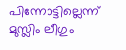പിന്നോട്ടില്ലെന്ന് മുസ്ലിം ലീഗും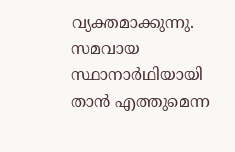വ്യക്തമാക്കുന്നു. സമവായ സ്ഥാനാർഥിയായി താൻ എത്തുമെന്ന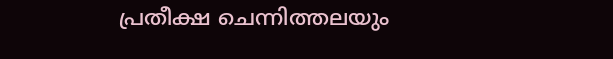പ്രതീക്ഷ ചെന്നിത്തലയും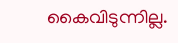കൈവിടുന്നില്ല.